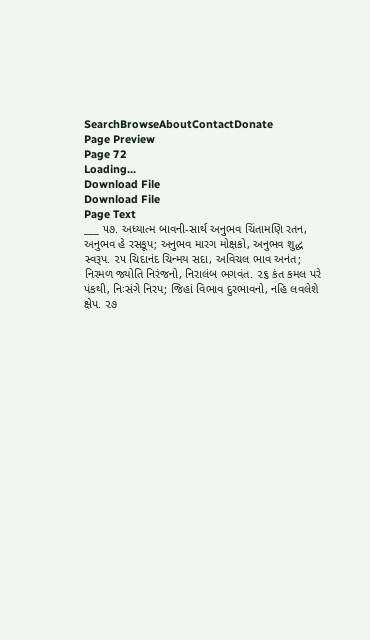SearchBrowseAboutContactDonate
Page Preview
Page 72
Loading...
Download File
Download File
Page Text
___ ૫૭. અધ્યાત્મ બાવની-સાર્થ અનુભવ ચિંતામણિ રતન, અનુભવ હે રસકૂપ; અનુભવ મારગ મોક્ષકો, અનુભવ શુદ્ધ સ્વરૂપ. ૨૫ ચિદાનંદ ચિન્મય સદા, અવિચલ ભાવ અનંત; નિરમળ જ્યોતિ નિરંજનો, નિરાલંબ ભગવંત. ૨૬ કંત કમલ પરે પંકથી, નિઃસંગે નિરપ; જિહાં વિભાવ દુરભાવનો, નહિ લવલેશે ક્ષેપ. ૨૭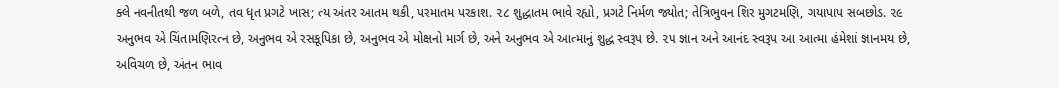ક્લે નવનીતથી જળ બળે, તવ ધૃત પ્રગટે ખાસ; ત્ય અંતર આતમ થકી, પરમાતમ પરકાશ. ૨૮ શુદ્ધાતમ ભાવે રહ્યો, પ્રગટે નિર્મળ જ્યોત; તેત્રિભુવન શિર મુગટમણિ, ગયાપાપ સબછોડ. ૨૯ અનુભવ એ ચિંતામણિરત્ન છે, અનુભવ એ રસકૂપિકા છે, અનુભવ એ મોક્ષનો માર્ગ છે, અને અનુભવ એ આત્માનું શુદ્ધ સ્વરૂપ છે. ૨૫ જ્ઞાન અને આનંદ સ્વરૂપ આ આત્મા હંમેશાં જ્ઞાનમય છે, અવિચળ છે, અંતન ભાવ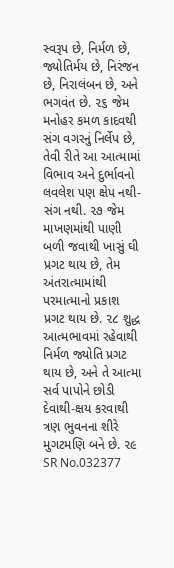સ્વરૂપ છે, નિર્મળ છે, જ્યોતિર્મય છે, નિરંજન છે, નિરાલંબન છે, અને ભગવંત છે. ૨૬ જેમ મનોહર કમળ કાદવથી સંગ વગરનું નિર્લેપ છે, તેવી રીતે આ આત્મામાં વિભાવ અને દુર્ભાવનો લવલેશ પણ ક્ષેપ નથી-સંગ નથી. ૨૭ જેમ માખણમાંથી પાણી બળી જવાથી ખાસું ઘી પ્રગટ થાય છે, તેમ અંતરાત્મામાંથી પરમાત્માનો પ્રકાશ પ્રગટ થાય છે. ૨૮ શુદ્ધ આત્મભાવમાં રહેવાથી નિર્મળ જ્યોતિ પ્રગટ થાય છે, અને તે આત્મા સર્વ પાપોને છોડી દેવાથી-ક્ષય કરવાથી ત્રણ ભુવનના શીરે મુગટમણિ બને છે. ૨૯
SR No.032377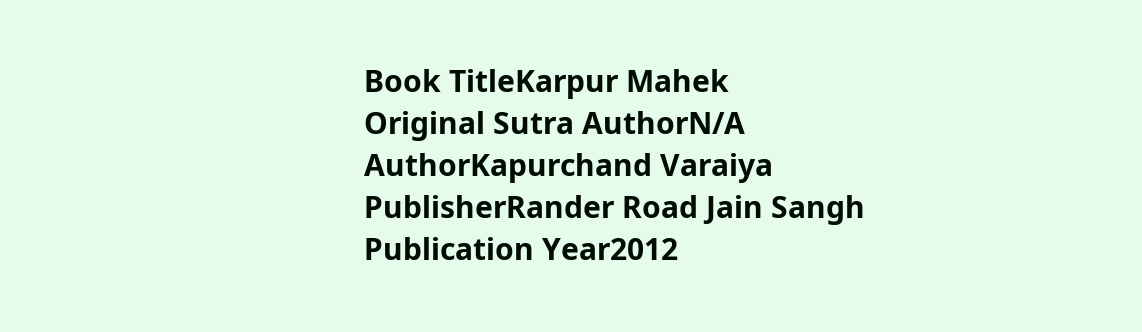Book TitleKarpur Mahek
Original Sutra AuthorN/A
AuthorKapurchand Varaiya
PublisherRander Road Jain Sangh
Publication Year2012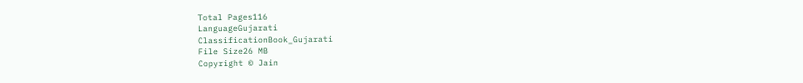Total Pages116
LanguageGujarati
ClassificationBook_Gujarati
File Size26 MB
Copyright © Jain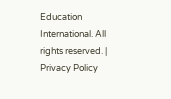Education International. All rights reserved. | Privacy Policy